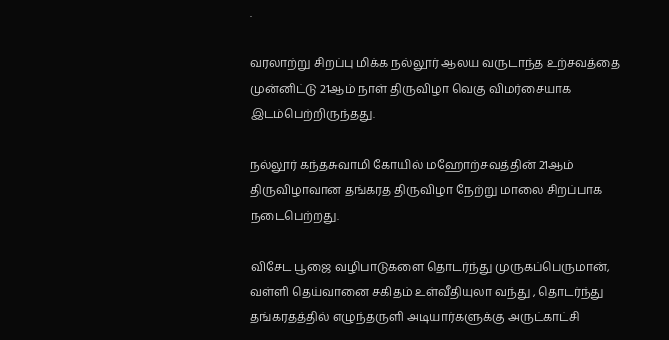.

வரலாற்று சிறப்பு மிக்க நல்லூர் ஆலய வருடாந்த உற்சவத்தை முன்னிட்டு 21ஆம் நாள் திருவிழா வெகு விமர்சையாக இடம்பெற்றிருந்தது.

நல்லூர் கந்தசுவாமி கோயில் மஹோற்சவத்தின் 21ஆம் திருவிழாவான தங்கரத திருவிழா நேற்று மாலை சிறப்பாக நடைபெற்றது.

விசேட பூஜை வழிபாடுகளை தொடர்ந்து முருகப்பெருமான், வள்ளி தெய்வானை சகிதம் உள்வீதியுலா வந்து , தொடர்ந்து தங்கரதத்தில் எழுந்தருளி அடியார்களுக்கு அருட்காட்சி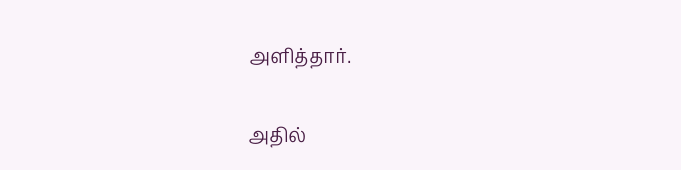அளித்தார்.

அதில்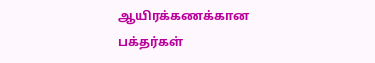ஆயிரக்கணக்கான பக்தர்கள்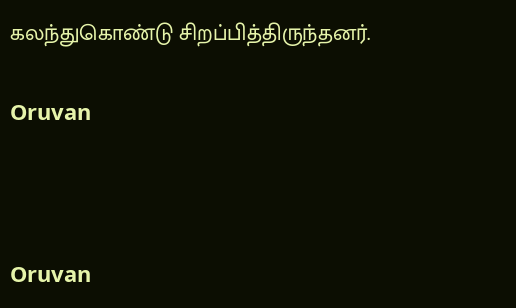கலந்துகொண்டு சிறப்பித்திருந்தனர்.

Oruvan



Oruvan